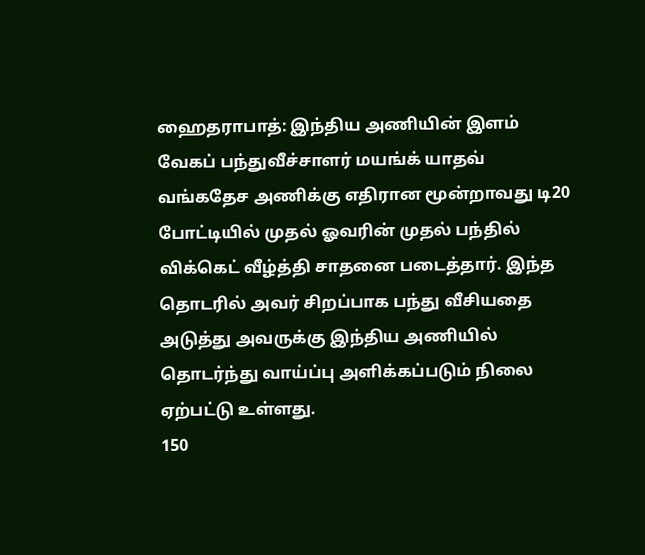ஹைதராபாத்: இந்திய அணியின் இளம் வேகப் பந்துவீச்சாளர் மயங்க் யாதவ் வங்கதேச அணிக்கு எதிரான மூன்றாவது டி20 போட்டியில் முதல் ஓவரின் முதல் பந்தில் விக்கெட் வீழ்த்தி சாதனை படைத்தார். இந்த தொடரில் அவர் சிறப்பாக பந்து வீசியதை அடுத்து அவருக்கு இந்திய அணியில் தொடர்ந்து வாய்ப்பு அளிக்கப்படும் நிலை ஏற்பட்டு உள்ளது.
150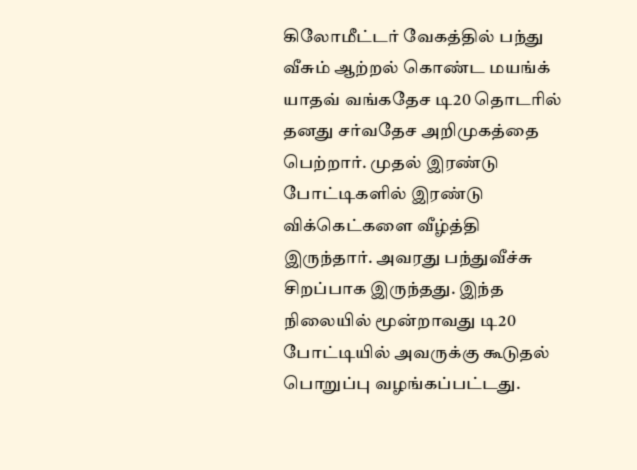கிலோமீட்டர் வேகத்தில் பந்து வீசும் ஆற்றல் கொண்ட மயங்க் யாதவ் வங்கதேச டி20 தொடரில் தனது சர்வதேச அறிமுகத்தை பெற்றார். முதல் இரண்டு போட்டிகளில் இரண்டு விக்கெட்களை வீழ்த்தி இருந்தார். அவரது பந்துவீச்சு சிறப்பாக இருந்தது. இந்த நிலையில் மூன்றாவது டி20 போட்டியில் அவருக்கு கூடுதல் பொறுப்பு வழங்கப்பட்டது.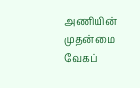அணியின் முதன்மை வேகப்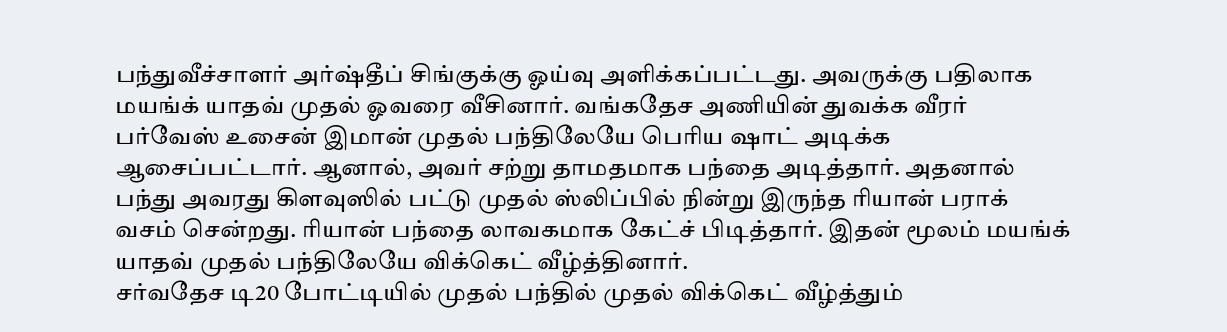பந்துவீச்சாளர் அர்ஷ்தீப் சிங்குக்கு ஓய்வு அளிக்கப்பட்டது. அவருக்கு பதிலாக மயங்க் யாதவ் முதல் ஓவரை வீசினார். வங்கதேச அணியின் துவக்க வீரர் பர்வேஸ் உசைன் இமான் முதல் பந்திலேயே பெரிய ஷாட் அடிக்க ஆசைப்பட்டார். ஆனால், அவர் சற்று தாமதமாக பந்தை அடித்தார். அதனால் பந்து அவரது கிளவுஸில் பட்டு முதல் ஸ்லிப்பில் நின்று இருந்த ரியான் பராக் வசம் சென்றது. ரியான் பந்தை லாவகமாக கேட்ச் பிடித்தார். இதன் மூலம் மயங்க் யாதவ் முதல் பந்திலேயே விக்கெட் வீழ்த்தினார்.
சர்வதேச டி20 போட்டியில் முதல் பந்தில் முதல் விக்கெட் வீழ்த்தும்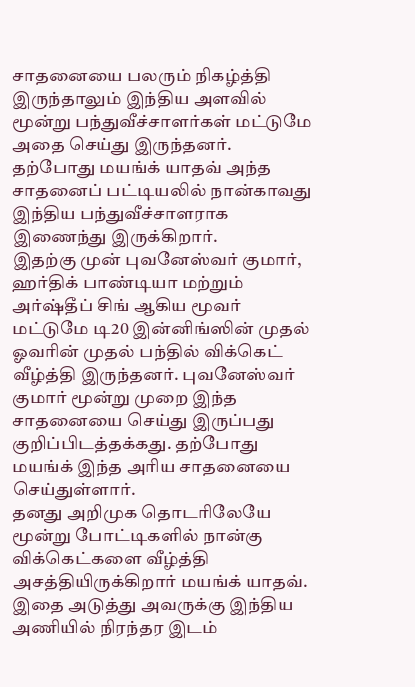சாதனையை பலரும் நிகழ்த்தி இருந்தாலும் இந்திய அளவில் மூன்று பந்துவீச்சாளர்கள் மட்டுமே அதை செய்து இருந்தனர். தற்போது மயங்க் யாதவ் அந்த சாதனைப் பட்டியலில் நான்காவது இந்திய பந்துவீச்சாளராக இணைந்து இருக்கிறார்.
இதற்கு முன் புவனேஸ்வர் குமார், ஹர்திக் பாண்டியா மற்றும் அர்ஷ்தீப் சிங் ஆகிய மூவர் மட்டுமே டி20 இன்னிங்ஸின் முதல் ஓவரின் முதல் பந்தில் விக்கெட் வீழ்த்தி இருந்தனர். புவனேஸ்வர் குமார் மூன்று முறை இந்த சாதனையை செய்து இருப்பது குறிப்பிடத்தக்கது. தற்போது மயங்க் இந்த அரிய சாதனையை செய்துள்ளார்.
தனது அறிமுக தொடரிலேயே மூன்று போட்டிகளில் நான்கு விக்கெட்களை வீழ்த்தி அசத்தியிருக்கிறார் மயங்க் யாதவ். இதை அடுத்து அவருக்கு இந்திய அணியில் நிரந்தர இடம்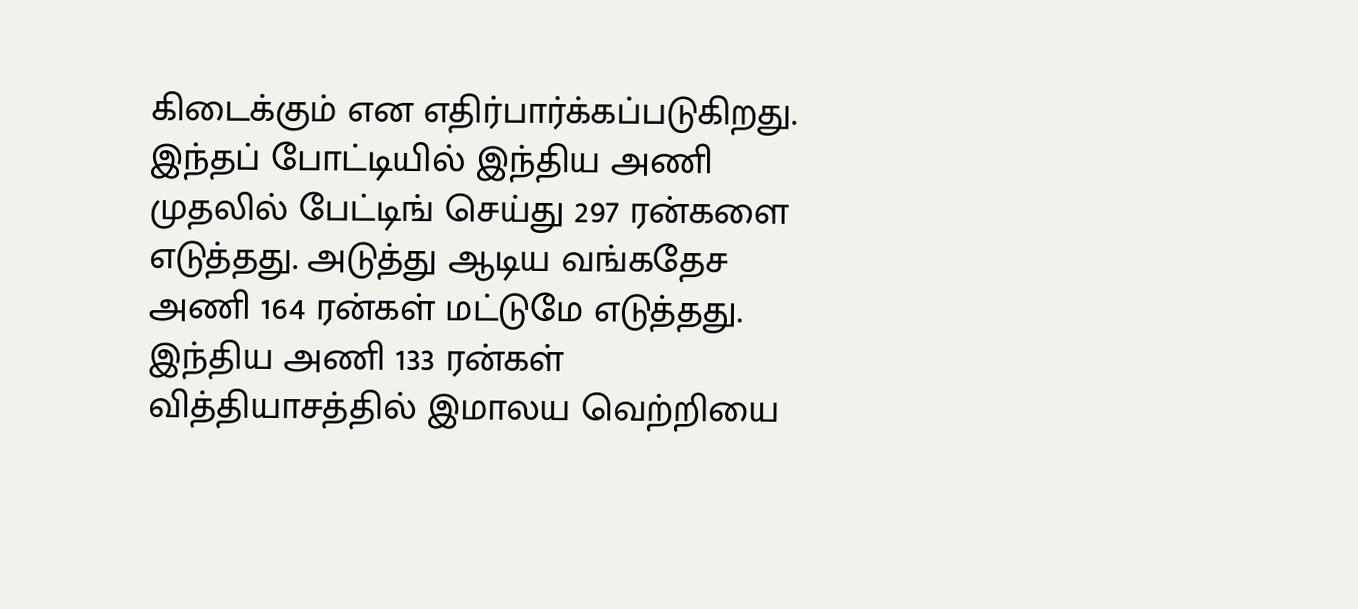கிடைக்கும் என எதிர்பார்க்கப்படுகிறது. இந்தப் போட்டியில் இந்திய அணி முதலில் பேட்டிங் செய்து 297 ரன்களை எடுத்தது. அடுத்து ஆடிய வங்கதேச அணி 164 ரன்கள் மட்டுமே எடுத்தது. இந்திய அணி 133 ரன்கள் வித்தியாசத்தில் இமாலய வெற்றியை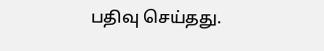பதிவு செய்தது.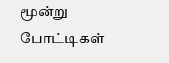மூன்று போட்டிகள்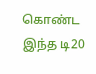கொண்ட இந்த டி20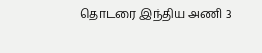தொடரை இந்திய அணி 3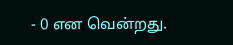- 0 என வென்றது.